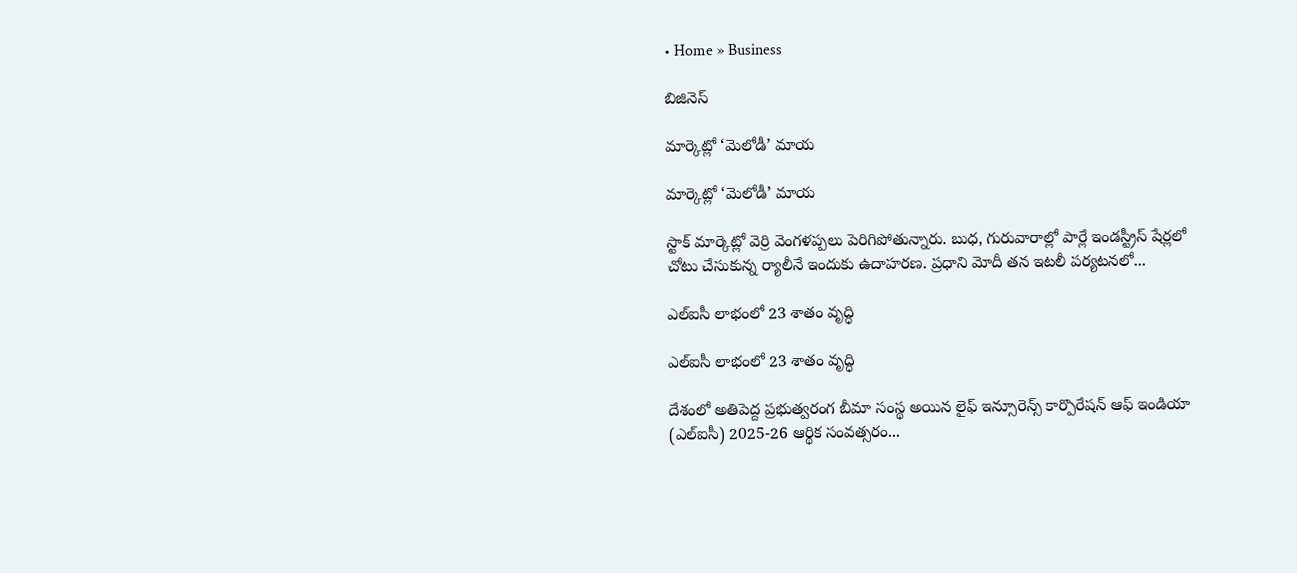• Home » Business

బిజినెస్

మార్కెట్లో ‘మెలోడీ’ మాయ

మార్కెట్లో ‘మెలోడీ’ మాయ

స్టాక్‌ మార్కెట్లో వెర్రి వెంగళప్పలు పెరిగిపోతున్నారు. బుధ, గురువారాల్లో పార్లే ఇండస్ట్రీస్‌ షేర్లలో చోటు చేసుకున్న ర్యాలీనే ఇందుకు ఉదాహరణ. ప్రధాని మోదీ తన ఇటలీ పర్యటనలో...

ఎల్‌ఐసీ లాభంలో 23 శాతం వృద్ధి

ఎల్‌ఐసీ లాభంలో 23 శాతం వృద్ధి

దేశంలో అతిపెద్ద ప్రభుత్వరంగ బీమా సంస్థ అయిన లైఫ్‌ ఇన్సూరెన్స్‌ కార్పొరేషన్‌ ఆఫ్‌ ఇండియా (ఎల్‌ఐసీ) 2025-26 ఆర్థిక సంవత్సరం...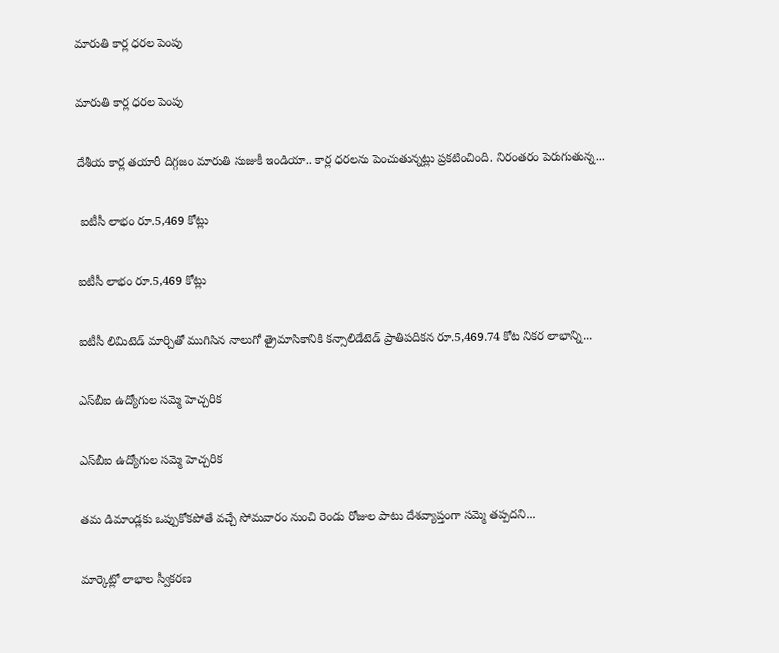మారుతి కార్ల ధరల పెంపు

మారుతి కార్ల ధరల పెంపు

దేశీయ కార్ల తయారీ దిగ్గజం మారుతి సుజుకీ ఇండియా.. కార్ల ధరలను పెంచుతున్నట్లు ప్రకటించింది. నిరంతరం పెరుగుతున్న...

 ఐటీసీ లాభం రూ.5,469 కోట్లు

ఐటీసీ లాభం రూ.5,469 కోట్లు

ఐటీసీ లిమిటెడ్‌ మార్చితో ముగిసిన నాలుగో త్రైమాసికానికి కన్సాలిడేటెడ్‌ ప్రాతిపదికన రూ.5,469.74 కోట నికర లాభాన్ని...

ఎస్‌బీఐ ఉద్యోగుల సమ్మె హెచ్చరిక

ఎస్‌బీఐ ఉద్యోగుల సమ్మె హెచ్చరిక

తమ డిమాండ్లకు ఒప్పుకోకపోతే వచ్చే సోమవారం నుంచి రెండు రోజుల పాటు దేశవ్యాప్తంగా సమ్మె తప్పదని...

మార్కెట్లో లాభాల స్వీకరణ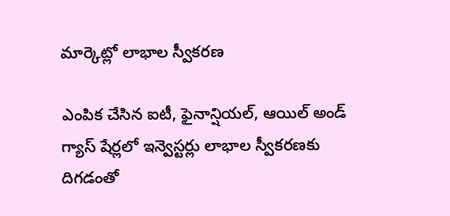మార్కెట్లో లాభాల స్వీకరణ

ఎంపిక చేసిన ఐటీ, ఫైనాన్షియల్‌, ఆయిల్‌ అండ్‌ గ్యాస్‌ షేర్లలో ఇన్వెస్టర్లు లాభాల స్వీకరణకు దిగడంతో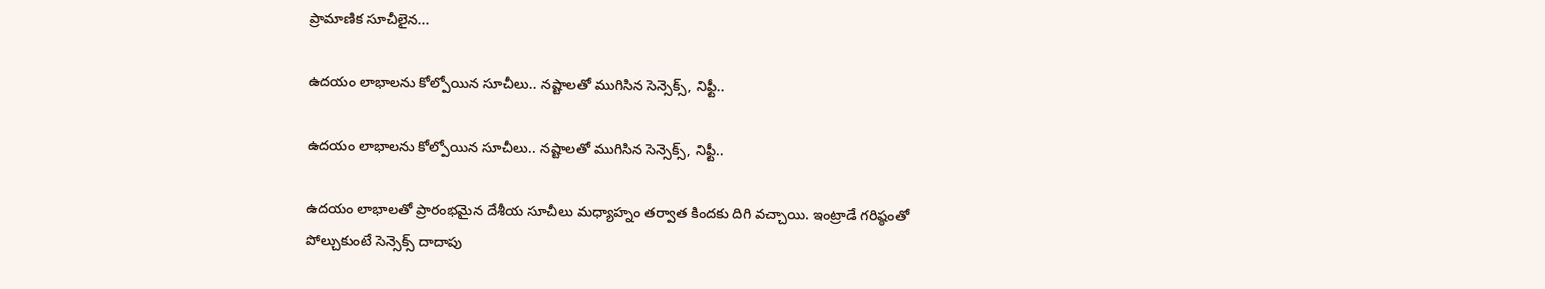ప్రామాణిక సూచీలైన...

ఉదయం లాభాలను కోల్పోయిన సూచీలు.. నష్టాలతో ముగిసిన సెన్సెక్స్, నిఫ్టీ..

ఉదయం లాభాలను కోల్పోయిన సూచీలు.. నష్టాలతో ముగిసిన సెన్సెక్స్, నిఫ్టీ..

ఉదయం లాభాలతో ప్రారంభమైన దేశీయ సూచీలు మధ్యాహ్నం తర్వాత కిందకు దిగి వచ్చాయి. ఇంట్రాడే గరిష్ఠంతో పోల్చుకుంటే సెన్సెక్స్ దాదాపు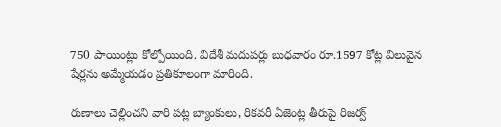750 పాయింట్లు కోల్పోయింది. విదేశీ మదుపర్లు బుధవారం రూ.1597 కోట్ల విలువైన షేర్లను అమ్మేయడం ప్రతికూలంగా మారింది.

రుణాలు చెల్లించని వారి పట్ల బ్యాంకులు, రికవరీ ఏజెంట్ల తీరుపై రిజర్వ్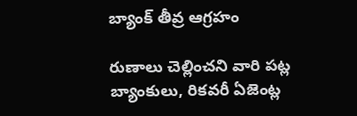బ్యాంక్ తీవ్ర ఆగ్రహం

రుణాలు చెల్లించని వారి పట్ల బ్యాంకులు, రికవరీ ఏజెంట్ల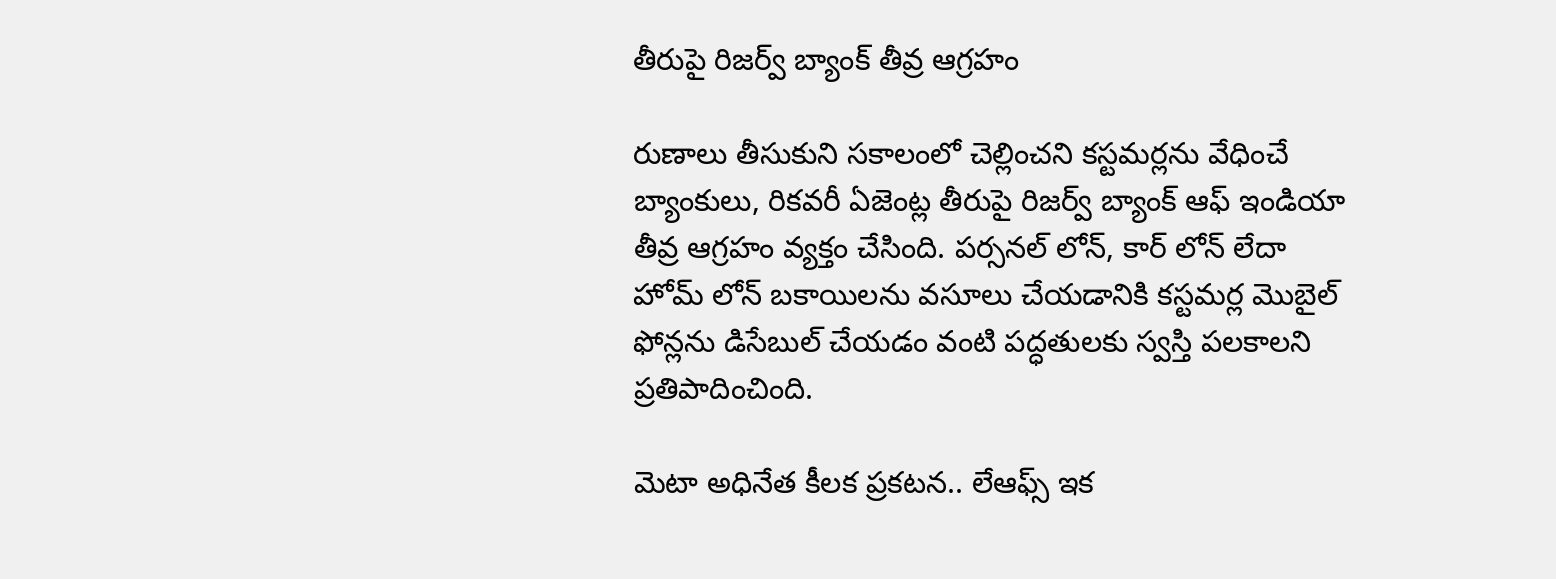తీరుపై రిజర్వ్ బ్యాంక్ తీవ్ర ఆగ్రహం

రుణాలు తీసుకుని సకాలంలో చెల్లించని కస్టమర్లను వేధించే బ్యాంకులు, రికవరీ ఏజెంట్ల తీరుపై రిజర్వ్ బ్యాంక్ ఆఫ్ ఇండియా తీవ్ర ఆగ్రహం వ్యక్తం చేసింది. పర్సనల్ లోన్, కార్ లోన్ లేదా హోమ్ లోన్ బకాయిలను వసూలు చేయడానికి కస్టమర్ల మొబైల్ ఫోన్లను డిసేబుల్ చేయడం వంటి పద్ధతులకు స్వస్తి పలకాలని ప్రతిపాదించింది.

మెటా అధినేత కీలక ప్రకటన.. లేఆఫ్స్ ఇక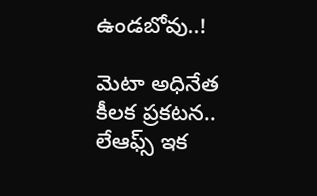ఉండబోవు..!

మెటా అధినేత కీలక ప్రకటన.. లేఆఫ్స్ ఇక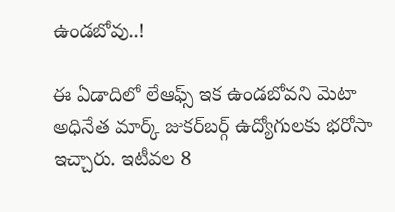ఉండబోవు..!

ఈ ఏడాదిలో లేఆఫ్స్ ఇక ఉండబోవని మెటా అధినేత మార్క్ జుకర్‌బర్గ్ ఉద్యోగులకు భరోసా ఇచ్చారు. ఇటీవల 8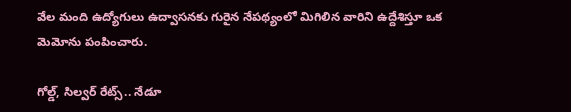వేల మంది ఉద్యోగులు ఉద్వాసనకు గురైన నేపథ్యంలో మిగిలిన వారిని ఉద్దేశిస్తూ ఒక మెమోను పంపించారు.

గోల్డ్, సిల్వర్ రేట్స్.. నేడూ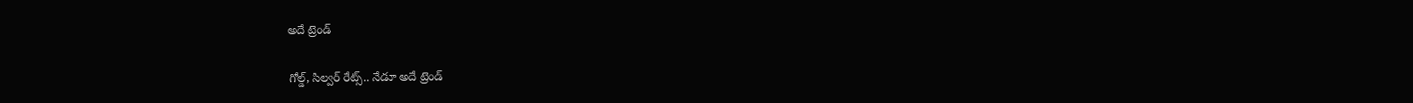అదే ట్రెండ్

గోల్డ్, సిల్వర్ రేట్స్.. నేడూ అదే ట్రెండ్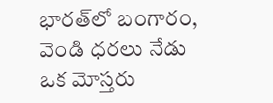భారత్‌లో బంగారం, వెండి ధరలు నేడు ఒక మోస్తరు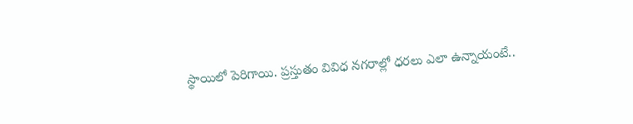స్థాయిలో పెరిగాయి. ప్రస్తుతం వివిధ నగరాల్లో ధరలు ఎలా ఉన్నాయంటే..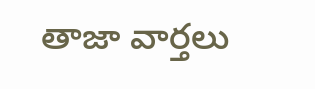తాజా వార్తలు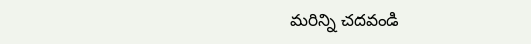మరిన్ని చదవండి